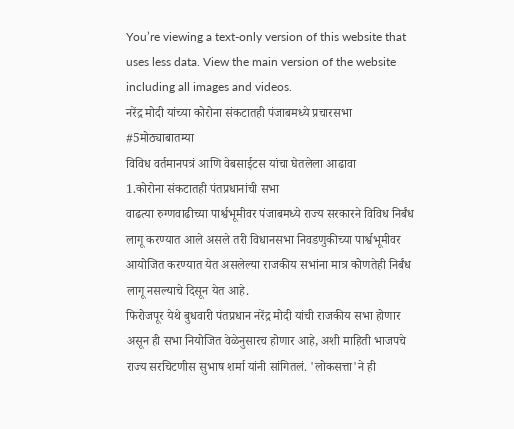You’re viewing a text-only version of this website that uses less data. View the main version of the website including all images and videos.
नरेंद्र मोदी यांच्या कोरोना संकटातही पंजाबमध्ये प्रचारसभा #5मोठ्याबातम्या
विविध वर्तमानपत्रं आणि वेबसाईटस यांचा घेतलेला आढावा
1.कोरोना संकटातही पंतप्रधानांची सभा
वाढत्या रुग्णवाढीच्या पार्श्वभूमीवर पंजाबमध्ये राज्य सरकारने विविध निर्बंध लागू करण्यात आले असले तरी विधानसभा निवडणुकीच्या पार्श्वभूमीवर आयोजित करण्यात येत असलेल्या राजकीय सभांना मात्र कोणतेही निर्बंध लागू नसल्याचे दिसून येत आहे.
फिरोजपूर येथे बुधवारी पंतप्रधान नरेंद्र मोदी यांची राजकीय सभा होणार असून ही सभा नियोजित वेळेनुसारच होणार आहे, अशी माहिती भाजपचे राज्य सरचिटणीस सुभाष शर्मा यांनी सांगितलं. 'लोकसत्ता'ने ही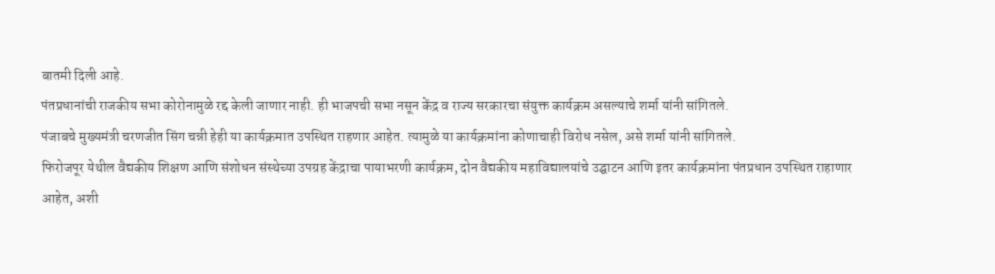बातमी दिली आहे.
पंतप्रधानांची राजकीय सभा कोरोनामुळे रद्द केली जाणार नाही. ही भाजपची सभा नसून केंद्र व राज्य सरकारचा संयुक्त कार्यक्रम असल्याचे शर्मा यांनी सांगितले.
पंजाबचे मुख्यमंत्री चरणजीत सिंग चन्नी हेही या कार्यक्रमात उपस्थित राहणार आहेत. त्यामुळे या कार्यक्रमांना कोणाचाही विरोध नसेल, असे शर्मा यांनी सांगितले.
फिरोजपूर येथील वैद्यकीय शिक्षण आणि संशोधन संस्थेच्या उपग्रह केंद्राचा पायाभरणी कार्यक्रम, दोन वैद्यकीय महाविद्यालयांचे उद्घाटन आणि इतर कार्यक्रमांना पंतप्रधान उपस्थित राहाणार आहेत, अशी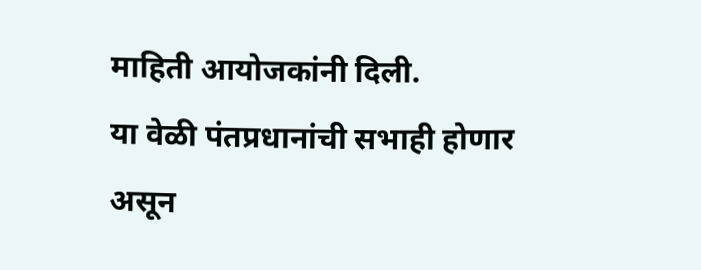माहिती आयोजकांनी दिली.
या वेळी पंतप्रधानांची सभाही होणार असून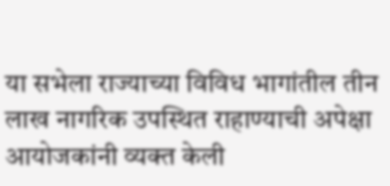या सभेला राज्याच्या विविध भागांतील तीन लाख नागरिक उपस्थित राहाण्याची अपेक्षा आयोजकांनी व्यक्त केली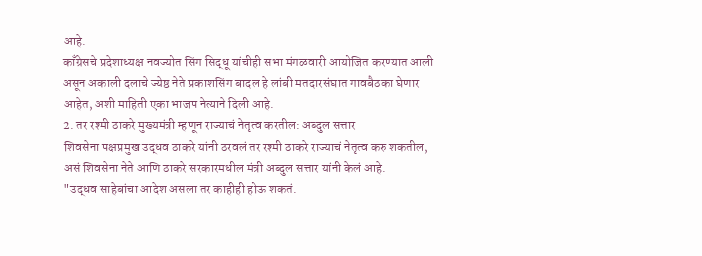आहे.
काँग्रेसचे प्रदेशाध्यक्ष नवज्योत सिंग सिद्धू यांचीही सभा मंगळवारी आयोजित करण्यात आली असून अकाली दलाचे ज्येष्ठ नेते प्रकाशसिंग बादल हे लांबी मतदारसंघात गावबैठका घेणार आहेत, अशी माहिती एका भाजप नेत्याने दिली आहे.
2. तर रश्मी ठाकरे मुख्यमंत्री म्हणून राज्याचं नेतृत्व करतील: अब्दुल सत्तार
शिवसेना पक्षप्रमुख उद्धव ठाकरे यांनी ठरवलं तर रश्मी ठाकरे राज्याचं नेतृत्व करु शकतील, असं शिवसेना नेते आणि ठाकरे सरकारमधील मंत्री अब्दुल सत्तार यांनी केलं आहे.
"उद्धव साहेबांचा आदेश असला तर काहीही होऊ शकतं.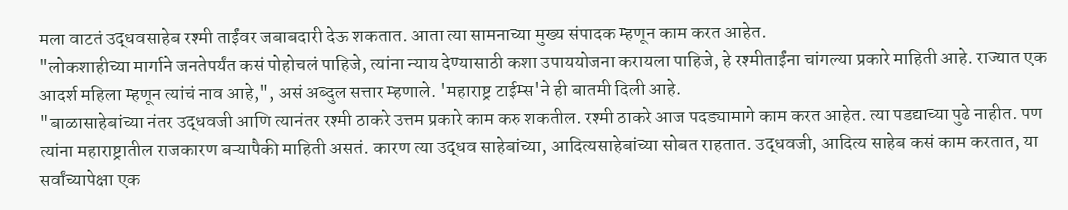मला वाटतं उद्धवसाहेब रश्मी ताईंवर जबाबदारी देऊ शकतात. आता त्या सामनाच्या मुख्य संपादक म्हणून काम करत आहेत.
"लोकशाहीच्या मार्गाने जनतेपर्यंत कसं पोहोचलं पाहिजे, त्यांना न्याय देण्यासाठी कशा उपाययोजना करायला पाहिजे, हे रश्मीताईंना चांगल्या प्रकारे माहिती आहे. राज्यात एक आदर्श महिला म्हणून त्यांचं नाव आहे,", असं अब्दुल सत्तार म्हणाले. 'महाराष्ट्र टाईम्स'ने ही बातमी दिली आहे.
"बाळासाहेबांच्या नंतर उद्धवजी आणि त्यानंतर रश्मी ठाकरे उत्तम प्रकारे काम करु शकतील. रश्मी ठाकरे आज पदड्यामागे काम करत आहेत. त्या पडद्याच्या पुढे नाहीत. पण त्यांना महाराष्ट्रातील राजकारण बऱ्यापैकी माहिती असतं. कारण त्या उद्धव साहेबांच्या, आदित्यसाहेबांच्या सोबत राहतात. उद्धवजी, आदित्य साहेब कसं काम करतात, या सर्वांच्यापेक्षा एक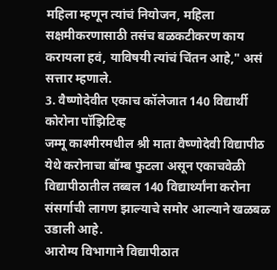महिला म्हणून त्यांचं नियोजन, महिला सक्षमीकरणासाठी तसंच बळकटीकरण काय करायला हवं, याविषयी त्यांचं चिंतन आहे," असं सत्तार म्हणाले.
3. वैष्णोदेवीत एकाच कॉलेजात 140 विद्यार्थी कोरोना पॉझिटिव्ह
जम्मू काश्मीरमधील श्री माता वैष्णोदेवी विद्यापीठ येथे करोनाचा बॉम्ब फुटला असून एकाचवेळी विद्यापीठातील तब्बल 140 विद्यार्थ्यांना करोना संसर्गाची लागण झाल्याचे समोर आल्याने खळबळ उडाली आहे.
आरोग्य विभागाने विद्यापीठात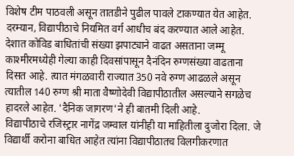विशेष टीम पाठवली असून तातडीने पुढील पावले टाकण्यात येत आहेत. दरम्यान, विद्यापीठाचे नियमित वर्ग आधीच बंद करण्यात आले आहेत.
देशात कोविड बाधितांची संख्या झपाट्याने वाढत असताना जम्मू काश्मीरमध्येही गेल्या काही दिवसांपासून दैनंदिन रुग्णसंख्या वाढताना दिसत आहे. त्यात मंगळवारी राज्यात 350 नवे रुग्ण आढळले असून त्यातील 140 रुग्ण श्री माता वैष्णोदेवी विद्यापीठातील असल्याने सगळेच हादरले आहेत. 'दैनिक जागरण'ने ही बातमी दिली आहे.
विद्यापीठाचे रजिस्ट्रार नागेंद्र जम्वाल यांनीही या माहितीला दुजोरा दिला. जे विद्यार्थी करोना बाधित आहेत त्यांना विद्यापीठातच विलगीकरणात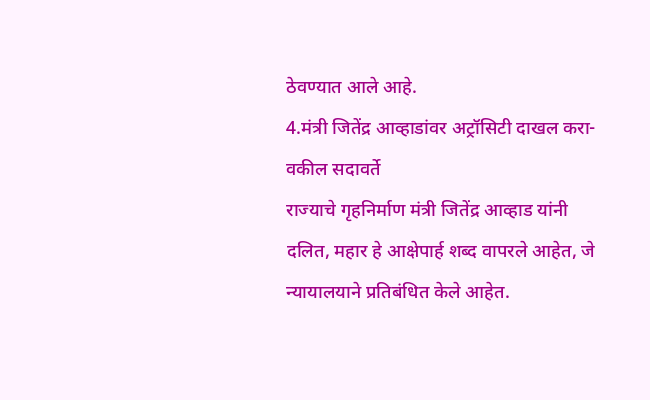ठेवण्यात आले आहे.
4.मंत्री जितेंद्र आव्हाडांवर अट्रॉसिटी दाखल करा-वकील सदावर्ते
राज्याचे गृहनिर्माण मंत्री जितेंद्र आव्हाड यांनी दलित, महार हे आक्षेपार्ह शब्द वापरले आहेत, जे न्यायालयाने प्रतिबंधित केले आहेत.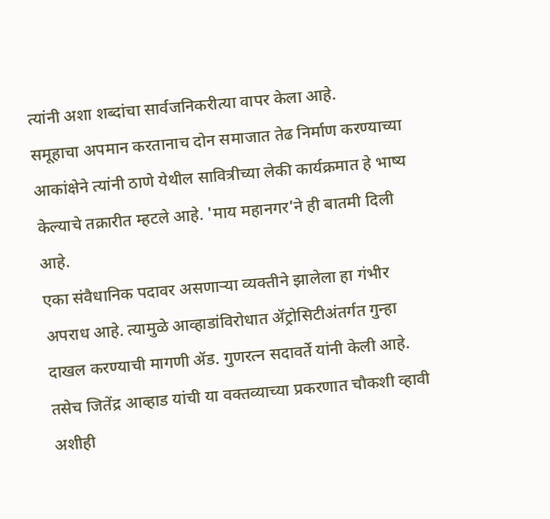त्यांनी अशा शब्दांचा सार्वजनिकरीत्या वापर केला आहे.
समूहाचा अपमान करतानाच दोन समाजात तेढ निर्माण करण्याच्या आकांक्षेने त्यांनी ठाणे येथील सावित्रीच्या लेकी कार्यक्रमात हे भाष्य केल्याचे तक्रारीत म्हटले आहे. 'माय महानगर'ने ही बातमी दिली आहे.
एका संवैधानिक पदावर असणाऱ्या व्यक्तीने झालेला हा गंभीर अपराध आहे. त्यामुळे आव्हाडांविरोधात ॲट्रोसिटीअंतर्गत गुन्हा दाखल करण्याची मागणी ॲड. गुणरत्न सदावर्ते यांनी केली आहे. तसेच जितेंद्र आव्हाड यांची या वक्तव्याच्या प्रकरणात चौकशी व्हावी अशीही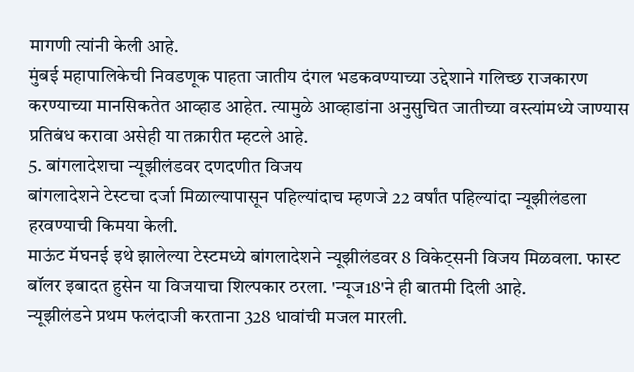मागणी त्यांनी केली आहे.
मुंबई महापालिकेची निवडणूक पाहता जातीय दंगल भडकवण्याच्या उद्देशाने गलिच्छ राजकारण करण्याच्या मानसिकतेत आव्हाड आहेत. त्यामुळे आव्हाडांना अनुसुचित जातीच्या वस्त्यांमध्ये जाण्यास प्रतिबंध करावा असेही या तक्रारीत म्हटले आहे.
5. बांगलादेशचा न्यूझीलंडवर दणदणीत विजय
बांगलादेशने टेस्टचा दर्जा मिळाल्यापासून पहिल्यांदाच म्हणजे 22 वर्षांत पहिल्यांदा न्यूझीलंडला हरवण्याची किमया केली.
माऊंट मॅघनई इथे झालेल्या टेस्टमध्ये बांगलादेशने न्यूझीलंडवर 8 विकेट्सनी विजय मिळवला. फास्ट बॉलर इबादत हुसेन या विजयाचा शिल्पकार ठरला. 'न्यूज18'ने ही बातमी दिली आहे.
न्यूझीलंडने प्रथम फलंदाजी करताना 328 धावांची मजल मारली.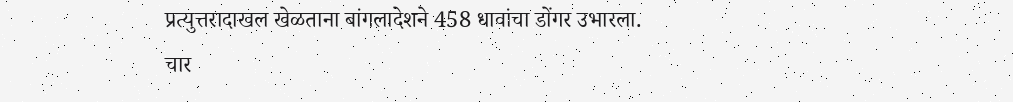प्रत्युत्तरादाखल खेळताना बांगलादेशने 458 धावांचा डोंगर उभारला.
चार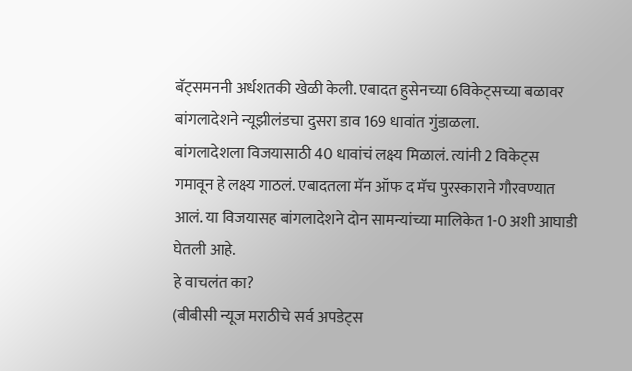बॅट्समननी अर्धशतकी खेळी केली. एबादत हुसेनच्या 6विकेट्सच्या बळावर बांगलादेशने न्यूझीलंडचा दुसरा डाव 169 धावांत गुंडाळला.
बांगलादेशला विजयासाठी 40 धावांचं लक्ष्य मिळालं. त्यांनी 2 विकेट्स गमावून हे लक्ष्य गाठलं. एबादतला मॅन ऑफ द मॅच पुरस्काराने गौरवण्यात आलं. या विजयासह बांगलादेशने दोन सामन्यांच्या मालिकेत 1-0 अशी आघाडी घेतली आहे.
हे वाचलंत का?
(बीबीसी न्यूज मराठीचे सर्व अपडेट्स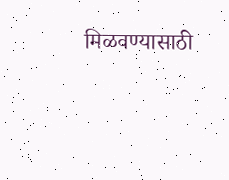मिळवण्यासाठी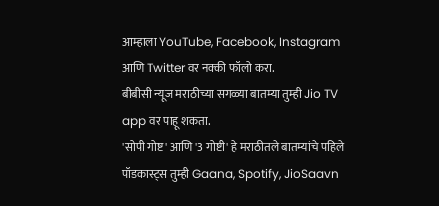आम्हाला YouTube, Facebook, Instagram आणि Twitter वर नक्की फॉलो करा.
बीबीसी न्यूज मराठीच्या सगळ्या बातम्या तुम्ही Jio TV app वर पाहू शकता.
'सोपी गोष्ट' आणि '3 गोष्टी' हे मराठीतले बातम्यांचे पहिले पॉडकास्ट्स तुम्ही Gaana, Spotify, JioSaavn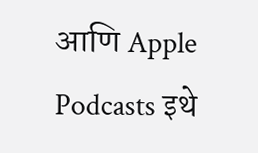आणि Apple Podcasts इथे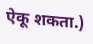ऐकू शकता.)